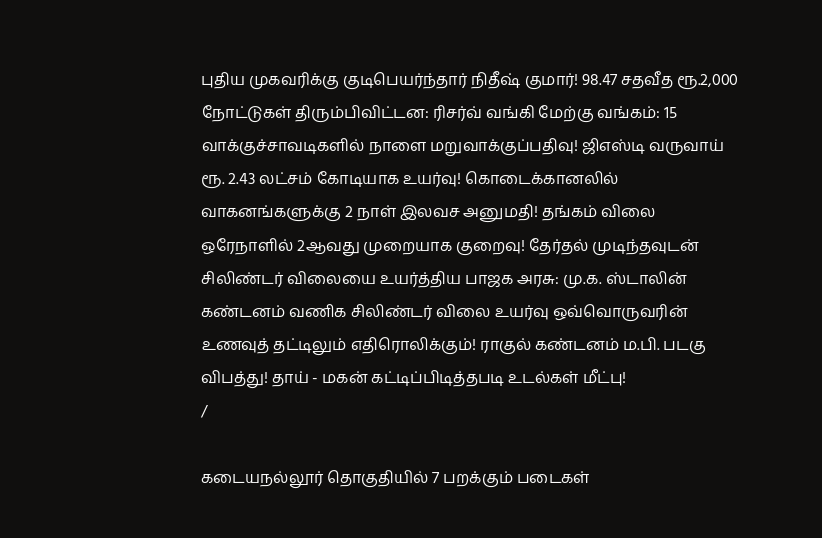புதிய முகவரிக்கு குடிபெயர்ந்தார் நிதீஷ் குமார்! 98.47 சதவீத ரூ.2,000 நோட்டுகள் திரும்பிவிட்டன: ரிசர்வ் வங்கி மேற்கு வங்கம்: 15 வாக்குச்சாவடிகளில் நாளை மறுவாக்குப்பதிவு! ஜிஎஸ்டி வருவாய் ரூ. 2.43 லட்சம் கோடியாக உயர்வு! கொடைக்கானலில் வாகனங்களுக்கு 2 நாள் இலவச அனுமதி! தங்கம் விலை ஒரேநாளில் 2ஆவது முறையாக குறைவு! தேர்தல் முடிந்தவுடன் சிலிண்டர் விலையை உயர்த்திய பாஜக அரசு: மு.க. ஸ்டாலின் கண்டனம் வணிக சிலிண்டர் விலை உயர்வு ஒவ்வொருவரின் உணவுத் தட்டிலும் எதிரொலிக்கும்! ராகுல் கண்டனம் ம.பி. படகு விபத்து! தாய் - மகன் கட்டிப்பிடித்தபடி உடல்கள் மீட்பு!
/

கடையநல்லூர் தொகுதியில் 7 பறக்கும் படைகள்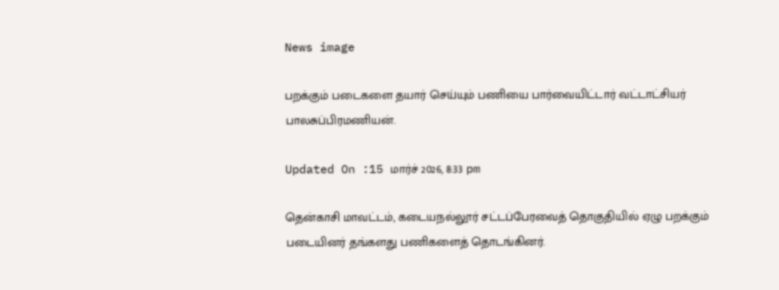News image

பறக்கும் படைகளை தயார் செய்யும் பணியை பார்வையிட்டார் வட்டாட்சியர் பாலசுப்பிரமணியன்.

Updated On :15 மார்ச் 2026, 8:33 pm

தென்காசி மாவட்டம், கடையநல்லூர் சட்டப்பேரவைத் தொகுதியில் ஏழு பறக்கும் படையினர் தங்களது பணிகளைத் தொடங்கினர்.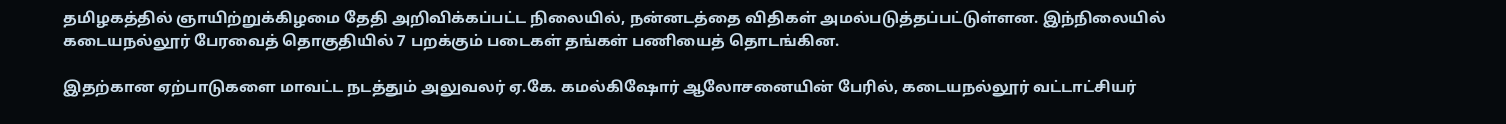தமிழகத்தில் ஞாயிற்றுக்கிழமை தேதி அறிவிக்கப்பட்ட நிலையில், நன்னடத்தை விதிகள் அமல்படுத்தப்பட்டுள்ளன. இந்நிலையில் கடையநல்லூர் பேரவைத் தொகுதியில் 7 பறக்கும் படைகள் தங்கள் பணியைத் தொடங்கின.

இதற்கான ஏற்பாடுகளை மாவட்ட நடத்தும் அலுவலர் ஏ.கே. கமல்கிஷோர் ஆலோசனையின் பேரில், கடையநல்லூர் வட்டாட்சியர்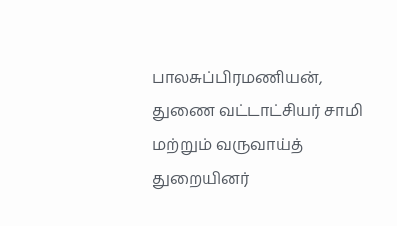பாலசுப்பிரமணியன், துணை வட்டாட்சியர் சாமி மற்றும் வருவாய்த் துறையினர்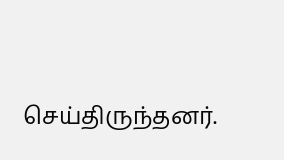செய்திருந்தனர்.